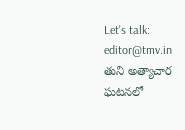Let's talk: editor@tmv.in
తుని అత్యాచార ఘటనలో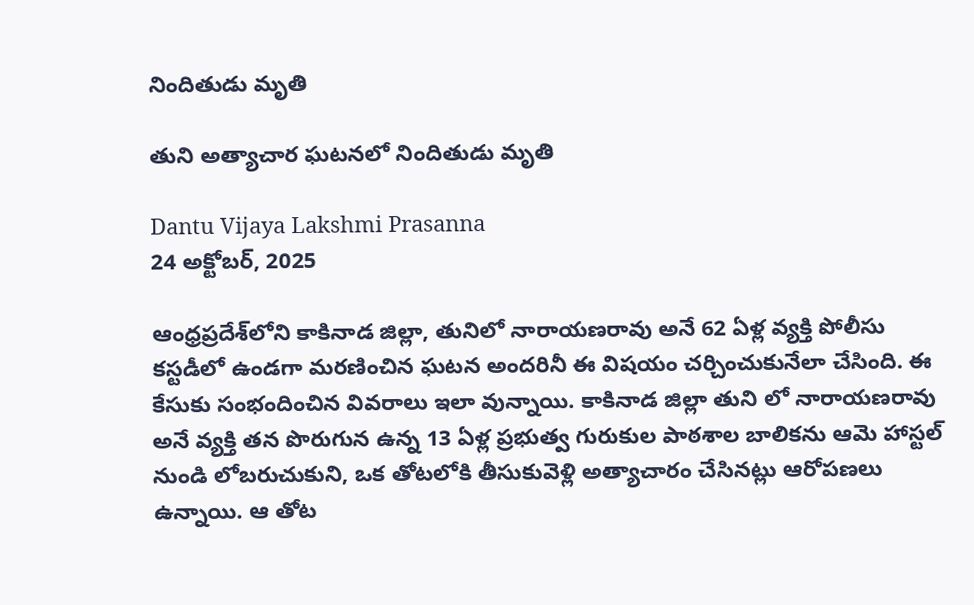నిందితుడు మృతి

తుని అత్యాచార ఘటనలో నిందితుడు మృతి

Dantu Vijaya Lakshmi Prasanna
24 అక్టోబర్, 2025

ఆంధ్రప్రదేశ్‌లోని కాకినాడ జిల్లా, తునిలో నారాయణరావు అనే 62 ఏళ్ల వ్యక్తి పోలీసు కస్టడీలో ఉండగా మరణించిన ఘటన అందరినీ ఈ విషయం చర్చించుకునేలా చేసింది. ఈ కేసుకు సంభందించిన వివరాలు ఇలా వున్నాయి. కాకినాడ జిల్లా తుని లో నారాయణరావు అనే వ్యక్తి తన పొరుగున ఉన్న 13 ఏళ్ల ప్రభుత్వ గురుకుల పాఠశాల బాలికను ఆమె హాస్టల్ నుండి లోబరుచుకుని, ఒక తోటలోకి తీసుకువెళ్లి అత్యాచారం చేసినట్లు ఆరోపణలు ఉన్నాయి. ఆ తోట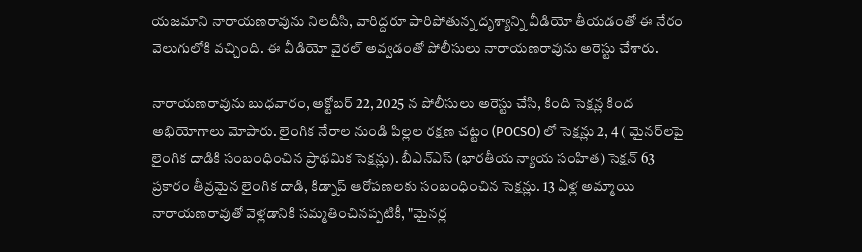యజమాని నారాయణరావును నిలదీసి, వారిద్దరూ పారిపోతున్న దృశ్యాన్ని వీడియో తీయడంతో ఈ నేరం వెలుగులోకి వచ్చింది. ఈ వీడియో వైరల్ అవ్వడంతో పోలీసులు నారాయణరావును అరెస్టు చేశారు.

నారాయణరావును బుధవారం, అక్టోబర్ 22, 2025 న పోలీసులు అరెస్టు చేసి, కింది సెక్షన్ల కింద అభియోగాలు మోపారు. లైంగిక నేరాల నుండి పిల్లల రక్షణ చట్టం (POCSO) లో సెక్షన్లు 2, 4 ( మైనర్‌లపై లైంగిక దాడికి సంబంధించిన ప్రాథమిక సెక్షన్లు). బీఎన్ఎస్ (భారతీయ న్యాయ సంహిత) సెక్షన్ 63 ప్రకారం తీవ్రమైన లైంగిక దాడి, కిడ్నాప్ ఆరోపణలకు సంబంధించిన సెక్షన్లు. 13 ఏళ్ల అమ్మాయి నారాయణరావుతో వెళ్లడానికి సమ్మతించినప్పటికీ, "మైనర్ల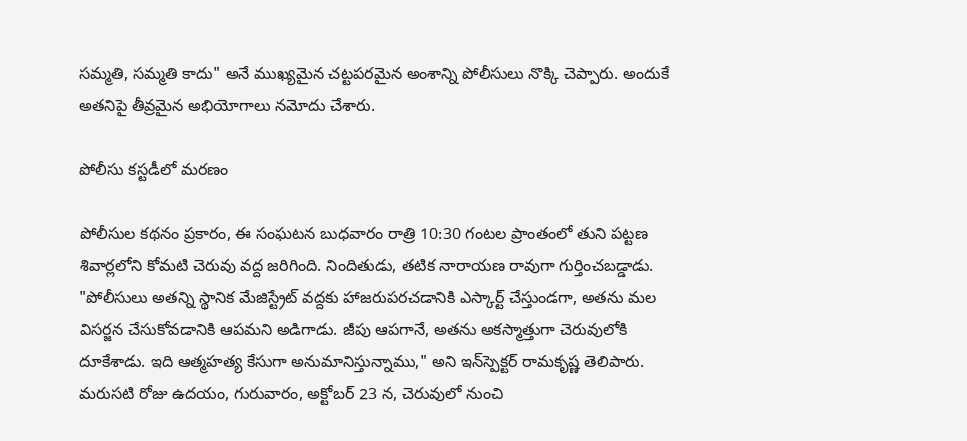సమ్మతి, సమ్మతి కాదు" అనే ముఖ్యమైన చట్టపరమైన అంశాన్ని పోలీసులు నొక్కి చెప్పారు. అందుకే అతనిపై తీవ్రమైన అభియోగాలు నమోదు చేశారు.

పోలీసు కస్టడీలో మరణం

పోలీసుల కథనం ప్రకారం, ఈ సంఘటన బుధవారం రాత్రి 10:30 గంటల ప్రాంతంలో తుని పట్టణ శివార్లలోని కోమటి చెరువు వద్ద జరిగింది. నిందితుడు, తటిక నారాయణ రావుగా గుర్తించబడ్డాడు. "పోలీసులు అతన్ని స్థానిక మేజిస్ట్రేట్ వద్దకు హాజరుపరచడానికి ఎస్కార్ట్ చేస్తుండగా, అతను మల విసర్జన చేసుకోవడానికి ఆపమని అడిగాడు. జీపు ఆపగానే, అతను అకస్మాత్తుగా చెరువులోకి దూకేశాడు. ఇది ఆత్మహత్య కేసుగా అనుమానిస్తున్నాము," అని ఇన్‌స్పెక్టర్ రామకృష్ణ తెలిపారు. మరుసటి రోజు ఉదయం, గురువారం, అక్టోబర్ 23 న, చెరువులో నుంచి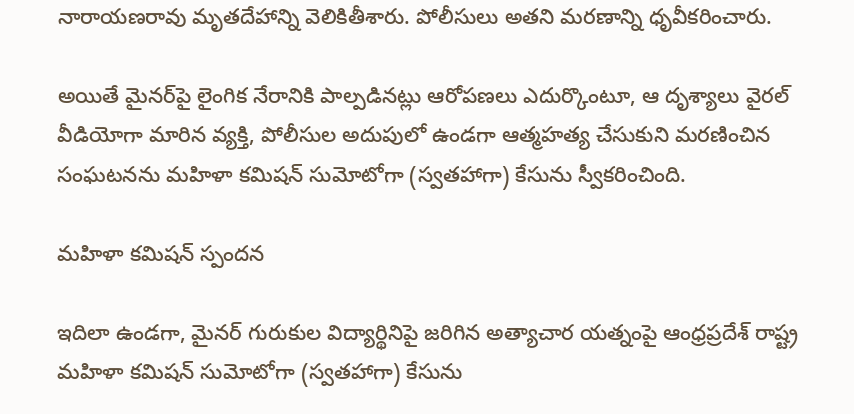నారాయణరావు మృతదేహాన్ని వెలికితీశారు. పోలీసులు అతని మరణాన్ని ధృవీకరించారు.

అయితే మైనర్‌పై లైంగిక నేరానికి పాల్పడినట్లు ఆరోపణలు ఎదుర్కొంటూ, ఆ దృశ్యాలు వైరల్ వీడియోగా మారిన వ్యక్తి, పోలీసుల అదుపులో ఉండగా ఆత్మహత్య చేసుకుని మరణించిన సంఘటనను మహిళా కమిషన్ సుమోటోగా (స్వతహాగా) కేసును స్వీకరించింది.

మహిళా కమిషన్ స్పందన

ఇదిలా ఉండగా, మైనర్ గురుకుల విద్యార్థినిపై జరిగిన అత్యాచార యత్నంపై ఆంధ్రప్రదేశ్ రాష్ట్ర మహిళా కమిషన్ సుమోటోగా (స్వతహాగా) కేసును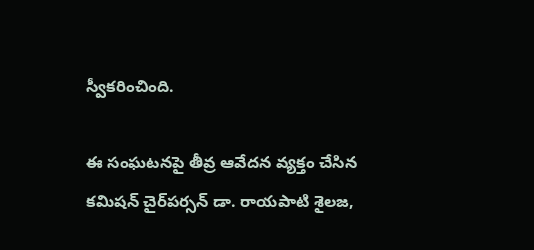స్వీకరించింది.

ఈ సంఘటనపై తీవ్ర ఆవేదన వ్యక్తం చేసిన కమిషన్ చైర్‌పర్సన్ డా. రాయపాటి శైలజ,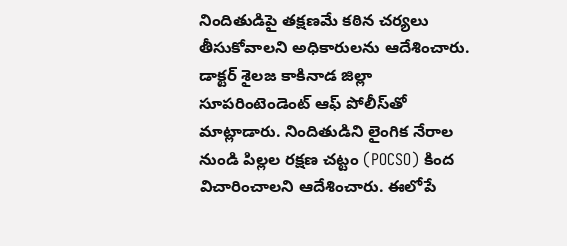నిందితుడిపై తక్షణమే కఠిన చర్యలు తీసుకోవాలని అధికారులను ఆదేశించారు. డాక్టర్ శైలజ కాకినాడ జిల్లా సూపరింటెండెంట్ ఆఫ్ పోలీస్‌తో మాట్లాడారు. నిందితుడిని లైంగిక నేరాల నుండి పిల్లల రక్షణ చట్టం (POCSO) కింద విచారించాలని ఆదేశించారు. ఈలోపే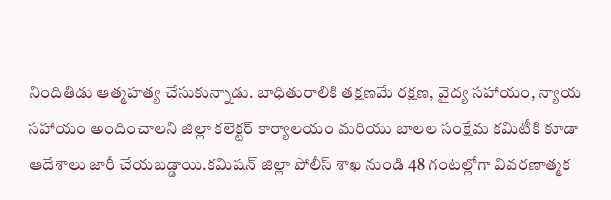నిందితిడు ఆత్మహత్య చేసుకున్నాడు. బాధితురాలికి తక్షణమే రక్షణ, వైద్య సహాయం, న్యాయ సహాయం అందించాలని జిల్లా కలెక్టర్ కార్యాలయం మరియు బాలల సంక్షేమ కమిటీకి కూడా ఆదేశాలు జారీ చేయబడ్డాయి.కమిషన్ జిల్లా పోలీస్ శాఖ నుండి 48 గంటల్లోగా వివరణాత్మక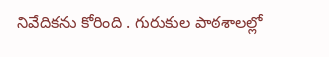నివేదికను కోరింది . గురుకుల పాఠశాలల్లో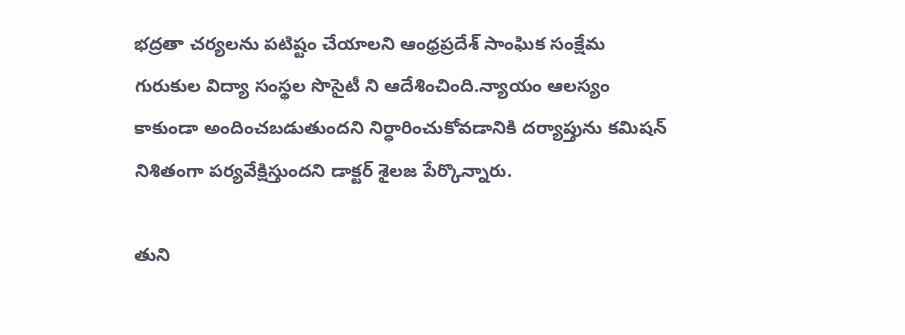భద్రతా చర్యలను పటిష్టం చేయాలని ఆంధ్రప్రదేశ్ సాంఘిక సంక్షేమ గురుకుల విద్యా సంస్థల సొసైటీ ని ఆదేశించింది.న్యాయం ఆలస్యం కాకుండా అందించబడుతుందని నిర్ధారించుకోవడానికి దర్యాప్తును కమిషన్ నిశితంగా పర్యవేక్షిస్తుందని డాక్టర్ శైలజ పేర్కొన్నారు.

తుని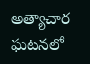అత్యాచార ఘటనలో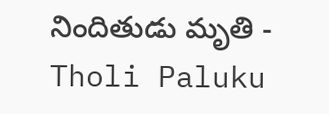నిందితుడు మృతి - Tholi Paluku